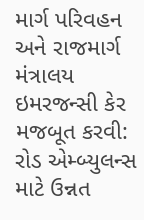માર્ગ પરિવહન અને રાજમાર્ગ મંત્રાલય
ઇમરજન્સી કેર મજબૂત કરવી: રોડ એમ્બ્યુલન્સ માટે ઉન્નત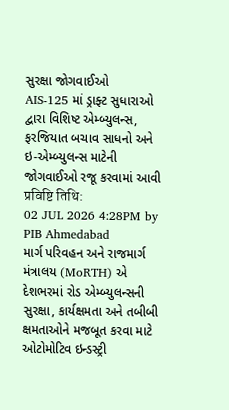સુરક્ષા જોગવાઈઓ
AIS-125 માં ડ્રાફ્ટ સુધારાઓ દ્વારા વિશિષ્ટ એમ્બ્યુલન્સ, ફરજિયાત બચાવ સાધનો અને ઇ-એમ્બ્યુલન્સ માટેની જોગવાઈઓ રજૂ કરવામાં આવી
प्रविष्टि तिथि:
02 JUL 2026 4:28PM by PIB Ahmedabad
માર્ગ પરિવહન અને રાજમાર્ગ મંત્રાલય (MoRTH) એ દેશભરમાં રોડ એમ્બ્યુલન્સની સુરક્ષા, કાર્યક્ષમતા અને તબીબી ક્ષમતાઓને મજબૂત કરવા માટે ઓટોમોટિવ ઇન્ડસ્ટ્રી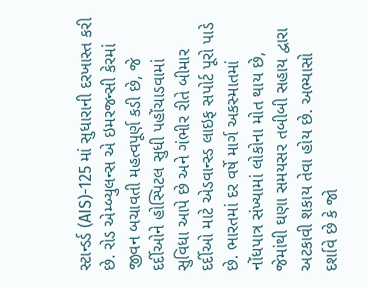સ્ટાન્ડર્ડ (AIS)-125 માં સુધારાની દરખાસ્ત કરી છે. રોડ એમ્બ્યુલન્સ એ ઇમરજન્સી કેરમાં જીવન બચાવતી મહત્વપૂર્ણ કડી છે, જે દર્દીઓને હોસ્પિટલ સુધી પહોંચાડવામાં સુવિધા આપે છે અને ગંભીર રીતે બીમાર દર્દીઓ માટે એડવાન્સ્ડ લાઇફ સપોર્ટ પૂરો પાડે છે. ભારતમાં દર વર્ષે માર્ગ અકસ્માતમાં નોંધપાત્ર સંખ્યામાં લોકોના મોત થાય છે, જેમાંથી ઘણા સમયસર તબીબી સહાય દ્વારા અટકાવી શકાય તેવા હોય છે. અભ્યાસો દર્શાવે છે કે જો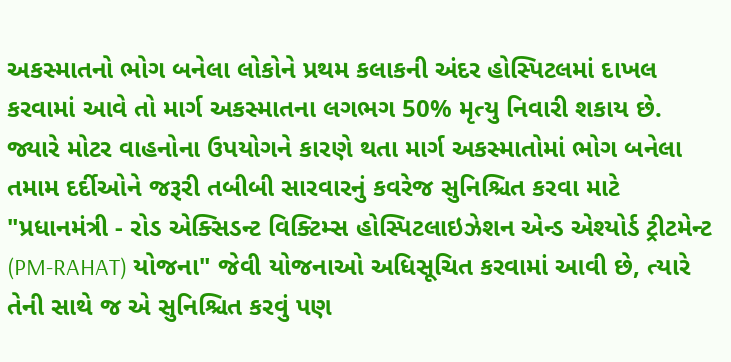અકસ્માતનો ભોગ બનેલા લોકોને પ્રથમ કલાકની અંદર હોસ્પિટલમાં દાખલ કરવામાં આવે તો માર્ગ અકસ્માતના લગભગ 50% મૃત્યુ નિવારી શકાય છે.
જ્યારે મોટર વાહનોના ઉપયોગને કારણે થતા માર્ગ અકસ્માતોમાં ભોગ બનેલા તમામ દર્દીઓને જરૂરી તબીબી સારવારનું કવરેજ સુનિશ્ચિત કરવા માટે "પ્રધાનમંત્રી - રોડ એક્સિડન્ટ વિક્ટિમ્સ હોસ્પિટલાઇઝેશન એન્ડ એશ્યોર્ડ ટ્રીટમેન્ટ (PM-RAHAT) યોજના" જેવી યોજનાઓ અધિસૂચિત કરવામાં આવી છે, ત્યારે તેની સાથે જ એ સુનિશ્ચિત કરવું પણ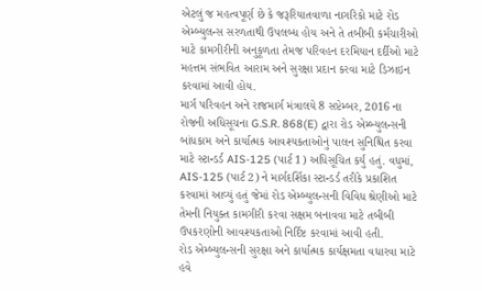એટલું જ મહત્વપૂર્ણ છે કે જરૂરિયાતવાળા નાગરિકો માટે રોડ એમ્બ્યુલન્સ સરળતાથી ઉપલબ્ધ હોય અને તે તબીબી કર્મચારીઓ માટે કામગીરીની અનુકૂળતા તેમજ પરિવહન દરમિયાન દર્દીઓ માટે મહત્તમ સંભવિત આરામ અને સુરક્ષા પ્રદાન કરવા માટે ડિઝાઇન કરવામાં આવી હોય.
માર્ગ પરિવહન અને રાજમાર્ગ મંત્રાલયે 8 સપ્ટેમ્બર, 2016 ના રોજની અધિસૂચના G.S.R. 868(E) દ્વારા રોડ એમ્બ્યુલન્સની બાંધકામ અને કાર્યાત્મક આવશ્યકતાઓનું પાલન સુનિશ્ચિત કરવા માટે સ્ટાન્ડર્ડ AIS-125 (પાર્ટ 1) અધિસૂચિત કર્યું હતું. વધુમાં, AIS-125 (પાર્ટ 2) ને માર્ગદર્શિકા સ્ટાન્ડર્ડ તરીકે પ્રકાશિત કરવામાં આવ્યું હતું જેમાં રોડ એમ્બ્યુલન્સની વિવિધ શ્રેણીઓ માટે તેમની નિયુક્ત કામગીરી કરવા સક્ષમ બનાવવા માટે તબીબી ઉપકરણોની આવશ્યકતાઓ નિર્દિષ્ટ કરવામાં આવી હતી.
રોડ એમ્બ્યુલન્સની સુરક્ષા અને કાર્યાત્મક કાર્યક્ષમતા વધારવા માટે હવે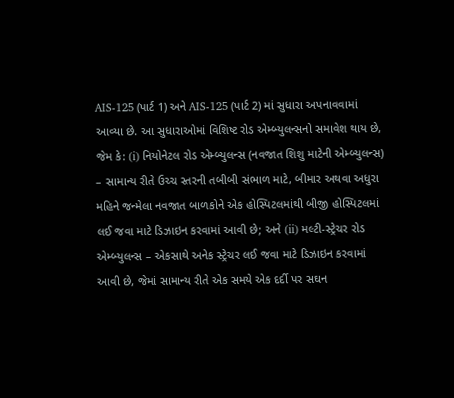AIS-125 (પાર્ટ 1) અને AIS-125 (પાર્ટ 2) માં સુધારા અપનાવવામાં આવ્યા છે. આ સુધારાઓમાં વિશિષ્ટ રોડ એમ્બ્યુલન્સનો સમાવેશ થાય છે, જેમ કે: (i) નિયોનેટલ રોડ એમ્બ્યુલન્સ (નવજાત શિશુ માટેની એમ્બ્યુલન્સ) – સામાન્ય રીતે ઉચ્ચ સ્તરની તબીબી સંભાળ માટે, બીમાર અથવા અધુરા મહિને જન્મેલા નવજાત બાળકોને એક હોસ્પિટલમાંથી બીજી હોસ્પિટલમાં લઈ જવા માટે ડિઝાઇન કરવામાં આવી છે; અને (ii) મલ્ટી-સ્ટ્રેચર રોડ એમ્બ્યુલન્સ – એકસાથે અનેક સ્ટ્રેચર લઈ જવા માટે ડિઝાઇન કરવામાં આવી છે, જેમાં સામાન્ય રીતે એક સમયે એક દર્દી પર સઘન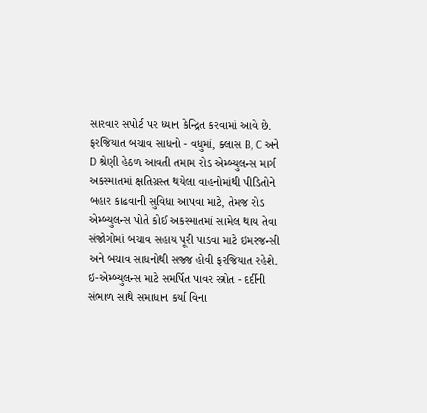સારવાર સપોર્ટ પર ધ્યાન કેન્દ્રિત કરવામાં આવે છે.
ફરજિયાત બચાવ સાધનો - વધુમાં, ક્લાસ B, C અને D શ્રેણી હેઠળ આવતી તમામ રોડ એમ્બ્યુલન્સ માર્ગ અકસ્માતમાં ક્ષતિગ્રસ્ત થયેલા વાહનોમાંથી પીડિતોને બહાર કાઢવાની સુવિધા આપવા માટે, તેમજ રોડ એમ્બ્યુલન્સ પોતે કોઈ અકસ્માતમાં સામેલ થાય તેવા સંજોગોમાં બચાવ સહાય પૂરી પાડવા માટે ઇમરજન્સી અને બચાવ સાધનોથી સજ્જ હોવી ફરજિયાત રહેશે.
ઇ-એમ્બ્યુલન્સ માટે સમર્પિત પાવર સ્ત્રોત - દર્દીની સંભાળ સાથે સમાધાન કર્યા વિના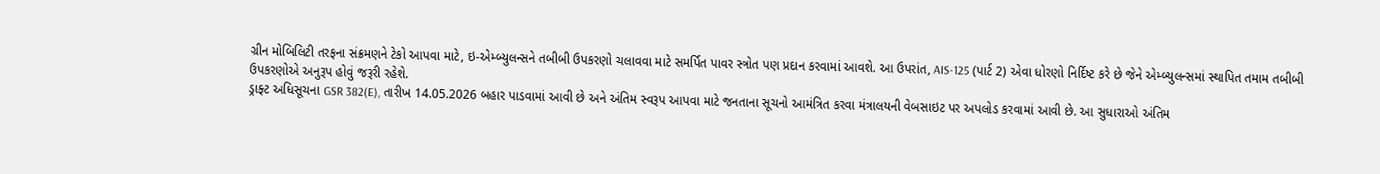ગ્રીન મોબિલિટી તરફના સંક્રમણને ટેકો આપવા માટે, ઇ-એમ્બ્યુલન્સને તબીબી ઉપકરણો ચલાવવા માટે સમર્પિત પાવર સ્ત્રોત પણ પ્રદાન કરવામાં આવશે. આ ઉપરાંત, AIS-125 (પાર્ટ 2) એવા ધોરણો નિર્દિષ્ટ કરે છે જેને એમ્બ્યુલન્સમાં સ્થાપિત તમામ તબીબી ઉપકરણોએ અનુરૂપ હોવું જરૂરી રહેશે.
ડ્રાફ્ટ અધિસૂચના GSR 382(E), તારીખ 14.05.2026 બહાર પાડવામાં આવી છે અને અંતિમ સ્વરૂપ આપવા માટે જનતાના સૂચનો આમંત્રિત કરવા મંત્રાલયની વેબસાઇટ પર અપલોડ કરવામાં આવી છે. આ સુધારાઓ અંતિમ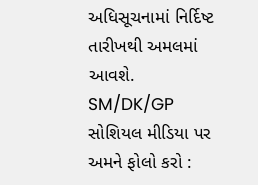અધિસૂચનામાં નિર્દિષ્ટ તારીખથી અમલમાં આવશે.
SM/DK/GP
સોશિયલ મીડિયા પર અમને ફોલો કરો :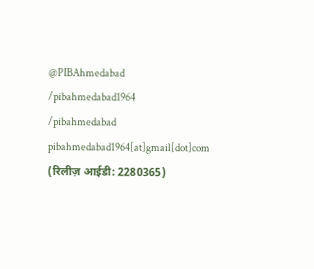@PIBAhmedabad
/pibahmedabad1964
/pibahmedabad
pibahmedabad1964[at]gmail[dot]com
(रिलीज़ आईडी: 2280365)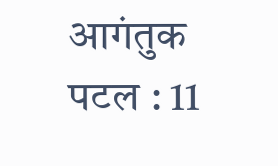आगंतुक पटल : 11